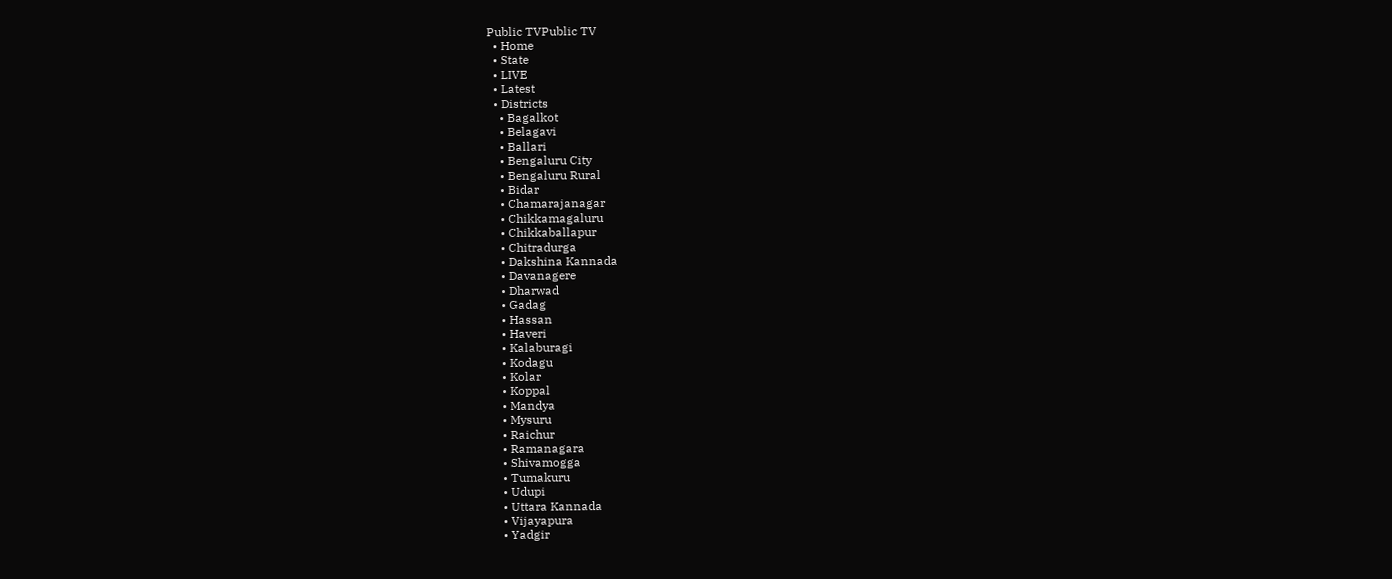Public TVPublic TV
  • Home
  • State
  • LIVE
  • Latest
  • Districts
    • Bagalkot
    • Belagavi
    • Ballari
    • Bengaluru City
    • Bengaluru Rural
    • Bidar
    • Chamarajanagar
    • Chikkamagaluru
    • Chikkaballapur
    • Chitradurga
    • Dakshina Kannada
    • Davanagere
    • Dharwad
    • Gadag
    • Hassan
    • Haveri
    • Kalaburagi
    • Kodagu
    • Kolar
    • Koppal
    • Mandya
    • Mysuru
    • Raichur
    • Ramanagara
    • Shivamogga
    • Tumakuru
    • Udupi
    • Uttara Kannada
    • Vijayapura
    • Yadgir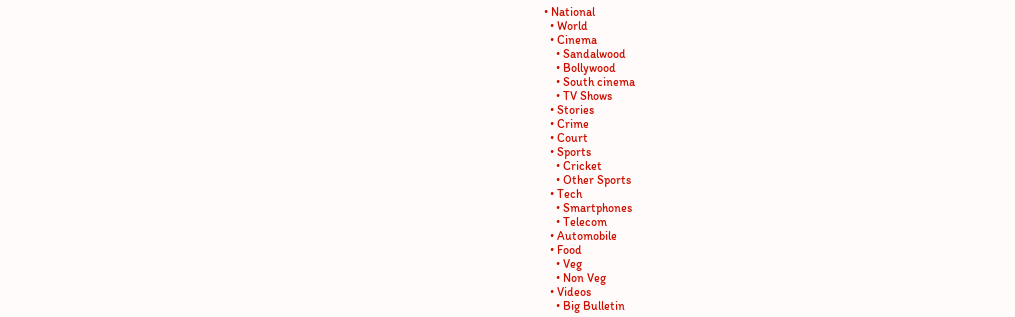• National
  • World
  • Cinema
    • Sandalwood
    • Bollywood
    • South cinema
    • TV Shows
  • Stories
  • Crime
  • Court
  • Sports
    • Cricket
    • Other Sports
  • Tech
    • Smartphones
    • Telecom
  • Automobile
  • Food
    • Veg
    • Non Veg
  • Videos
    • Big Bulletin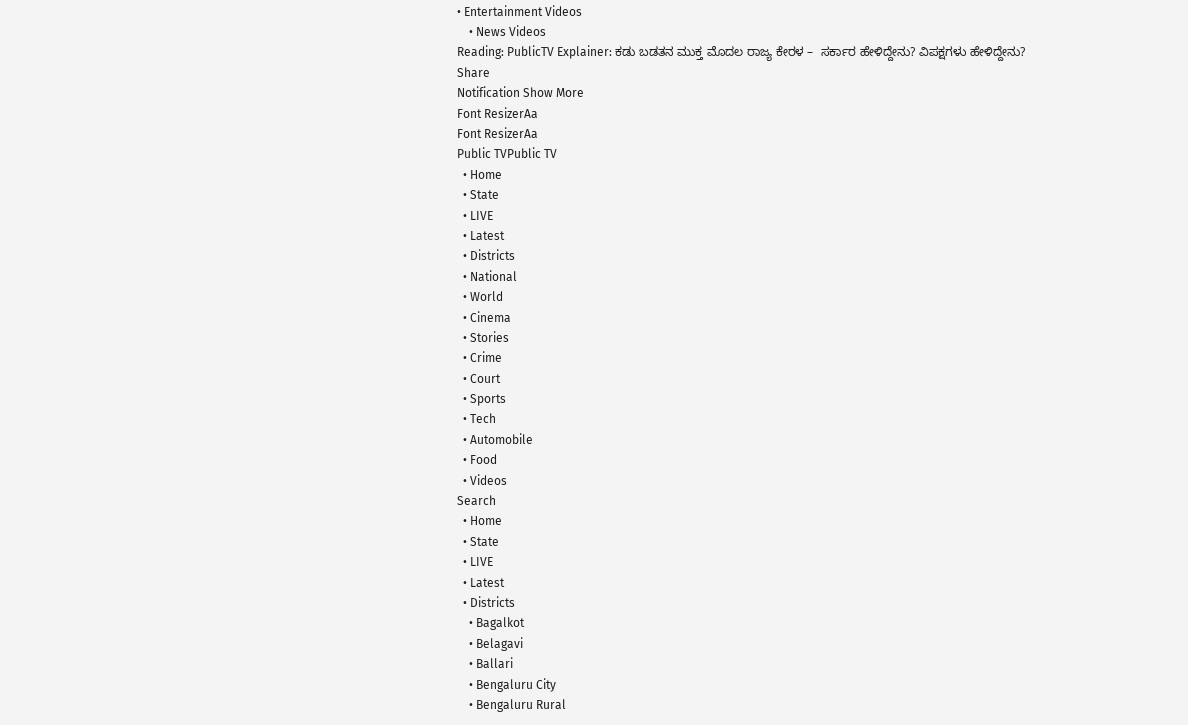• Entertainment Videos
    • News Videos
Reading: PublicTV Explainer: ಕಡು ಬಡತನ ಮುಕ್ತ ಮೊದಲ ರಾಜ್ಯ ಕೇರಳ –  ಸರ್ಕಾರ ಹೇಳಿದ್ದೇನು? ವಿಪಕ್ಷಗಳು ಹೇಳಿದ್ದೇನು?
Share
Notification Show More
Font ResizerAa
Font ResizerAa
Public TVPublic TV
  • Home
  • State
  • LIVE
  • Latest
  • Districts
  • National
  • World
  • Cinema
  • Stories
  • Crime
  • Court
  • Sports
  • Tech
  • Automobile
  • Food
  • Videos
Search
  • Home
  • State
  • LIVE
  • Latest
  • Districts
    • Bagalkot
    • Belagavi
    • Ballari
    • Bengaluru City
    • Bengaluru Rural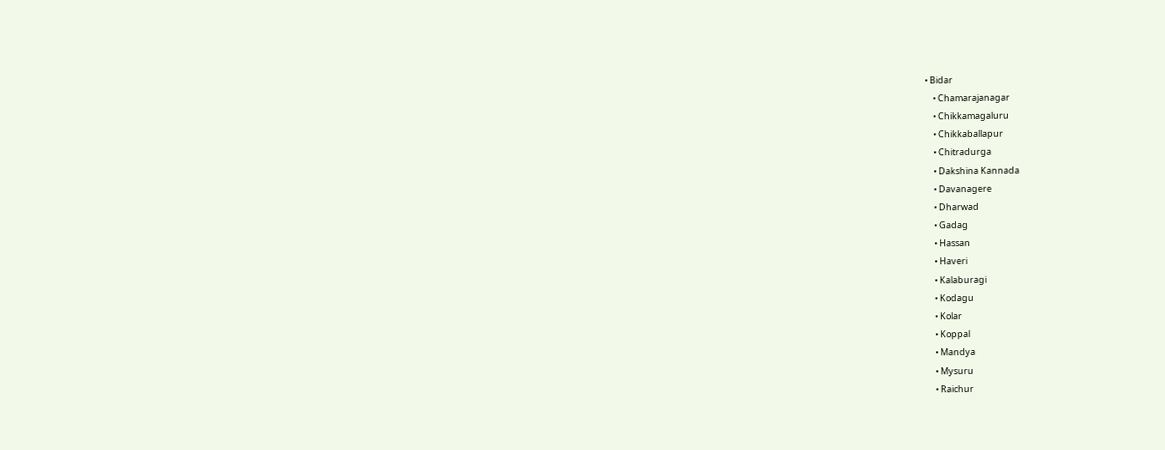• Bidar
    • Chamarajanagar
    • Chikkamagaluru
    • Chikkaballapur
    • Chitradurga
    • Dakshina Kannada
    • Davanagere
    • Dharwad
    • Gadag
    • Hassan
    • Haveri
    • Kalaburagi
    • Kodagu
    • Kolar
    • Koppal
    • Mandya
    • Mysuru
    • Raichur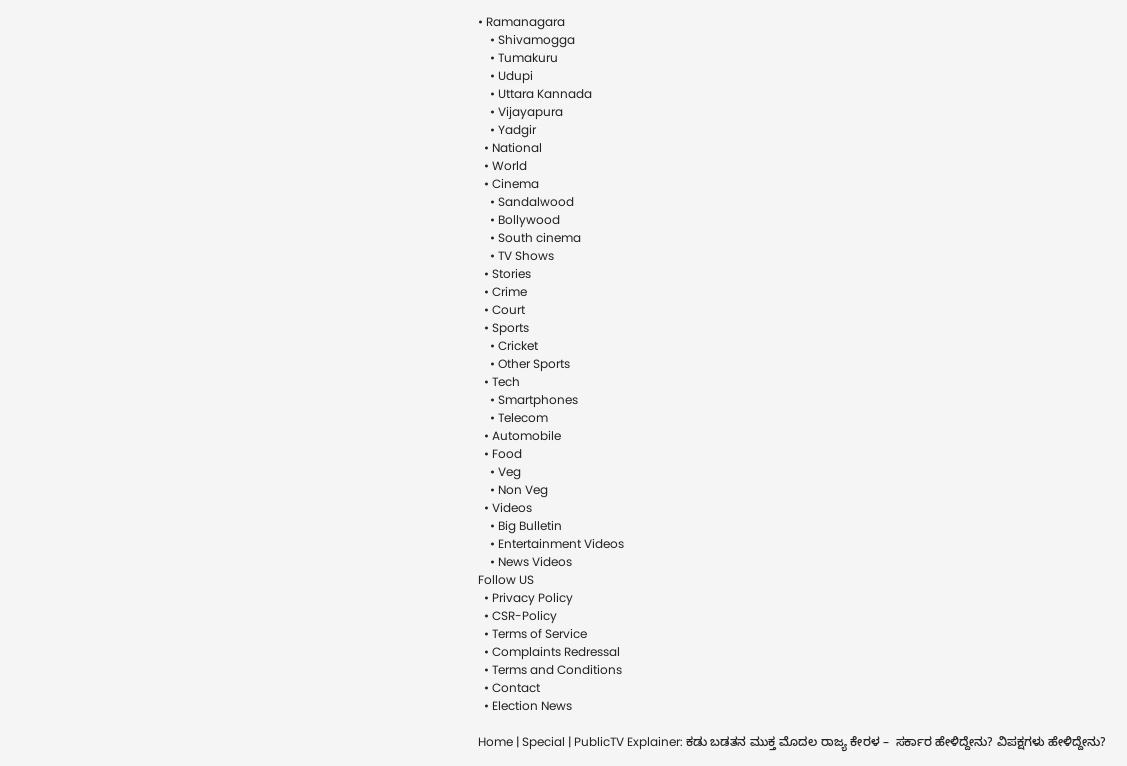• Ramanagara
    • Shivamogga
    • Tumakuru
    • Udupi
    • Uttara Kannada
    • Vijayapura
    • Yadgir
  • National
  • World
  • Cinema
    • Sandalwood
    • Bollywood
    • South cinema
    • TV Shows
  • Stories
  • Crime
  • Court
  • Sports
    • Cricket
    • Other Sports
  • Tech
    • Smartphones
    • Telecom
  • Automobile
  • Food
    • Veg
    • Non Veg
  • Videos
    • Big Bulletin
    • Entertainment Videos
    • News Videos
Follow US
  • Privacy Policy
  • CSR-Policy
  • Terms of Service
  • Complaints Redressal
  • Terms and Conditions
  • Contact
  • Election News

Home | Special | PublicTV Explainer: ಕಡು ಬಡತನ ಮುಕ್ತ ಮೊದಲ ರಾಜ್ಯ ಕೇರಳ –  ಸರ್ಕಾರ ಹೇಳಿದ್ದೇನು? ವಿಪಕ್ಷಗಳು ಹೇಳಿದ್ದೇನು?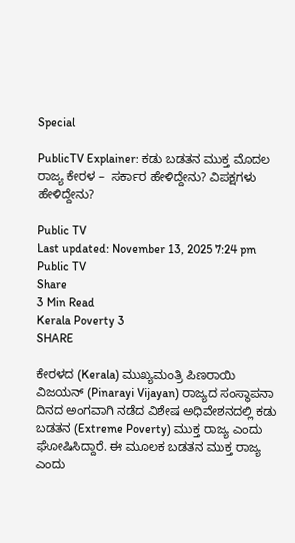Special

PublicTV Explainer: ಕಡು ಬಡತನ ಮುಕ್ತ ಮೊದಲ ರಾಜ್ಯ ಕೇರಳ –  ಸರ್ಕಾರ ಹೇಳಿದ್ದೇನು? ವಿಪಕ್ಷಗಳು ಹೇಳಿದ್ದೇನು?

Public TV
Last updated: November 13, 2025 7:24 pm
Public TV
Share
3 Min Read
Kerala Poverty 3
SHARE

ಕೇರಳದ (Kerala) ಮುಖ್ಯಮಂತ್ರಿ ಪಿಣರಾಯಿ ವಿಜಯನ್ (Pinarayi Vijayan) ರಾಜ್ಯದ ಸಂಸ್ಥಾಪನಾ ದಿನದ ಅಂಗವಾಗಿ ನಡೆದ ವಿಶೇಷ ಅಧಿವೇಶನದಲ್ಲಿ ಕಡು ಬಡತನ (Extreme Poverty) ಮುಕ್ತ ರಾಜ್ಯ ಎಂದು ಘೋಷಿಸಿದ್ದಾರೆ. ಈ ಮೂಲಕ ಬಡತನ ಮುಕ್ತ ರಾಜ್ಯ ಎಂದು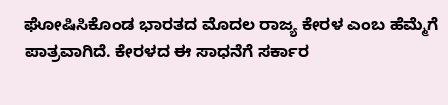ಘೋಷಿಸಿಕೊಂಡ ಭಾರತದ ಮೊದಲ ರಾಜ್ಯ ಕೇರಳ ಎಂಬ ಹೆಮ್ಮೆಗೆ ಪಾತ್ರವಾಗಿದೆ. ಕೇರಳದ ಈ ಸಾಧನೆಗೆ ಸರ್ಕಾರ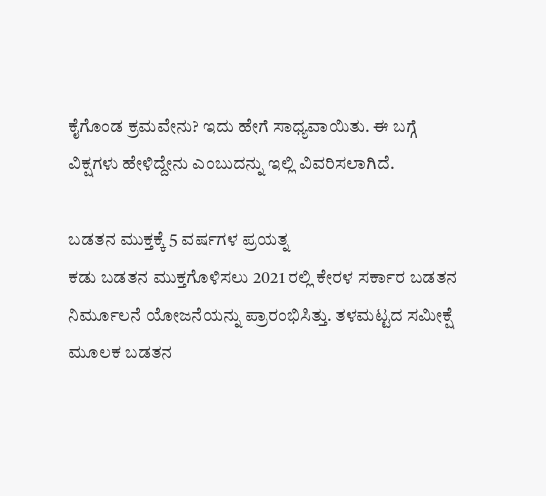ಕೈಗೊಂಡ ಕ್ರಮವೇನು? ಇದು ಹೇಗೆ ಸಾಧ್ಯವಾಯಿತು. ಈ ಬಗ್ಗೆ ವಿಕ್ಷಗಳು ಹೇಳಿದ್ದೇನು ಎಂಬುದನ್ನು ಇಲ್ಲಿ ವಿವರಿಸಲಾಗಿದೆ.

ಬಡತನ ಮುಕ್ತಕ್ಕೆ 5 ವರ್ಷಗಳ ಪ್ರಯತ್ನ
ಕಡು ಬಡತನ ಮುಕ್ತಗೊಳಿಸಲು 2021 ರಲ್ಲಿ ಕೇರಳ ಸರ್ಕಾರ ಬಡತನ ನಿರ್ಮೂಲನೆ ಯೋಜನೆಯನ್ನು ಪ್ರಾರಂಭಿಸಿತ್ತು. ತಳಮಟ್ಟದ ಸಮೀಕ್ಷೆ ಮೂಲಕ ಬಡತನ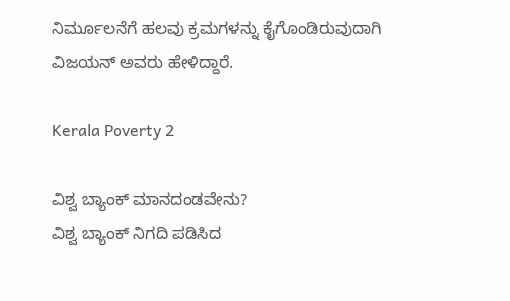ನಿರ್ಮೂಲನೆಗೆ ಹಲವು ಕ್ರಮಗಳನ್ನು ಕೈಗೊಂಡಿರುವುದಾಗಿ ವಿಜಯನ್‌ ಅವರು ಹೇಳಿದ್ದಾರೆ.

Kerala Poverty 2

ವಿಶ್ವ ಬ್ಯಾಂಕ್‌ ಮಾನದಂಡವೇನು?
ವಿಶ್ವ ಬ್ಯಾಂಕ್ ನಿಗದಿ ಪಡಿಸಿದ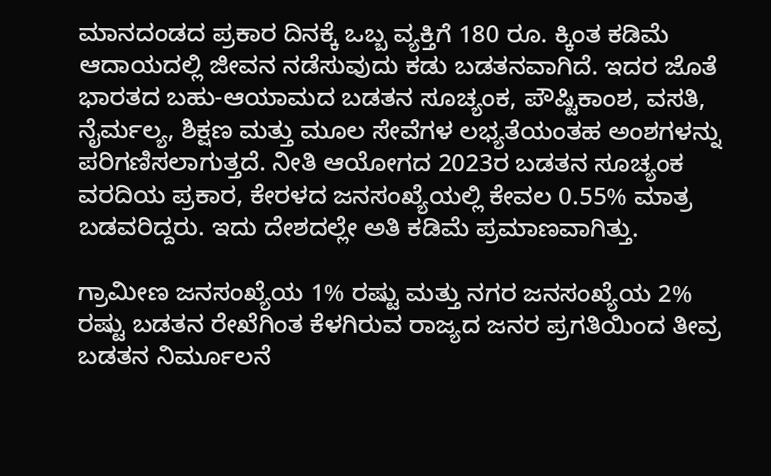ಮಾನದಂಡದ ಪ್ರಕಾರ ದಿನಕ್ಕೆ ಒಬ್ಬ ವ್ಯಕ್ತಿಗೆ 180 ರೂ. ಕ್ಕಿಂತ ಕಡಿಮೆ ಆದಾಯದಲ್ಲಿ ಜೀವನ ನಡೆಸುವುದು ಕಡು ಬಡತನವಾಗಿದೆ. ಇದರ ಜೊತೆ ಭಾರತದ ಬಹು-ಆಯಾಮದ ಬಡತನ ಸೂಚ್ಯಂಕ, ಪೌಷ್ಟಿಕಾಂಶ, ವಸತಿ, ನೈರ್ಮಲ್ಯ, ಶಿಕ್ಷಣ ಮತ್ತು ಮೂಲ ಸೇವೆಗಳ ಲಭ್ಯತೆಯಂತಹ ಅಂಶಗಳನ್ನು ಪರಿಗಣಿಸಲಾಗುತ್ತದೆ. ನೀತಿ ಆಯೋಗದ 2023ರ ಬಡತನ ಸೂಚ್ಯಂಕ ವರದಿಯ ಪ್ರಕಾರ, ಕೇರಳದ ಜನಸಂಖ್ಯೆಯಲ್ಲಿ ಕೇವಲ 0.55% ಮಾತ್ರ ಬಡವರಿದ್ದರು. ಇದು ದೇಶದಲ್ಲೇ ಅತಿ ಕಡಿಮೆ ಪ್ರಮಾಣವಾಗಿತ್ತು.

ಗ್ರಾಮೀಣ ಜನಸಂಖ್ಯೆಯ 1% ರಷ್ಟು ಮತ್ತು ನಗರ ಜನಸಂಖ್ಯೆಯ 2% ರಷ್ಟು ಬಡತನ ರೇಖೆಗಿಂತ ಕೆಳಗಿರುವ ರಾಜ್ಯದ ಜನರ ಪ್ರಗತಿಯಿಂದ ತೀವ್ರ ಬಡತನ ನಿರ್ಮೂಲನೆ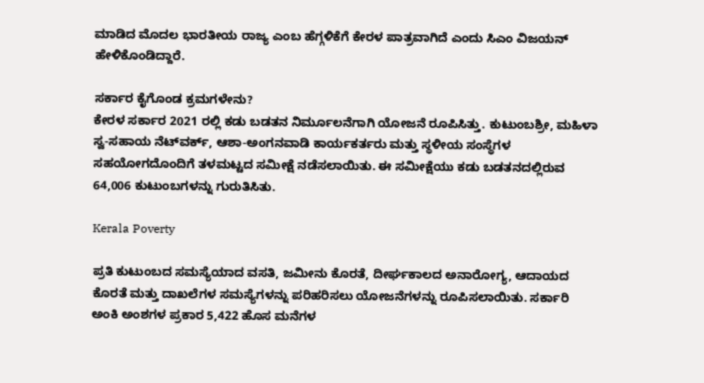ಮಾಡಿದ ಮೊದಲ ಭಾರತೀಯ ರಾಜ್ಯ ಎಂಬ ಹೆಗ್ಗಳಿಕೆಗೆ ಕೇರಳ ಪಾತ್ರವಾಗಿದೆ ಎಂದು ಸಿಎಂ ವಿಜಯನ್ ಹೇಳಿಕೊಂಡಿದ್ದಾರೆ.

ಸರ್ಕಾರ ಕೈಗೊಂಡ ಕ್ರಮಗಳೇನು?
ಕೇರಳ ಸರ್ಕಾರ 2021 ರಲ್ಲಿ ಕಡು ಬಡತನ ನಿರ್ಮೂಲನೆಗಾಗಿ ಯೋಜನೆ ರೂಪಿಸಿತ್ತು. ಕುಟುಂಬಶ್ರೀ, ಮಹಿಳಾ ಸ್ವ-ಸಹಾಯ ನೆಟ್‌ವರ್ಕ್, ಆಶಾ-ಅಂಗನವಾಡಿ ಕಾರ್ಯಕರ್ತರು ಮತ್ತು ಸ್ಥಳೀಯ ಸಂಸ್ಥೆಗಳ ಸಹಯೋಗದೊಂದಿಗೆ ತಳಮಟ್ಟದ ಸಮೀಕ್ಷೆ ನಡೆಸಲಾಯಿತು. ಈ ಸಮೀಕ್ಷೆಯು ಕಡು ಬಡತನದಲ್ಲಿರುವ 64,006 ಕುಟುಂಬಗಳನ್ನು ಗುರುತಿಸಿತು.

Kerala Poverty

ಪ್ರತಿ ಕುಟುಂಬದ ಸಮಸ್ಯೆಯಾದ ವಸತಿ, ಜಮೀನು ಕೊರತೆ, ದೀರ್ಘಕಾಲದ ಅನಾರೋಗ್ಯ, ಆದಾಯದ ಕೊರತೆ ಮತ್ತು ದಾಖಲೆಗಳ ಸಮಸ್ಯೆಗಳನ್ನು ಪರಿಹರಿಸಲು ಯೋಜನೆಗಳನ್ನು ರೂಪಿಸಲಾಯಿತು. ಸರ್ಕಾರಿ ಅಂಕಿ ಅಂಶಗಳ ಪ್ರಕಾರ 5,422 ಹೊಸ ಮನೆಗಳ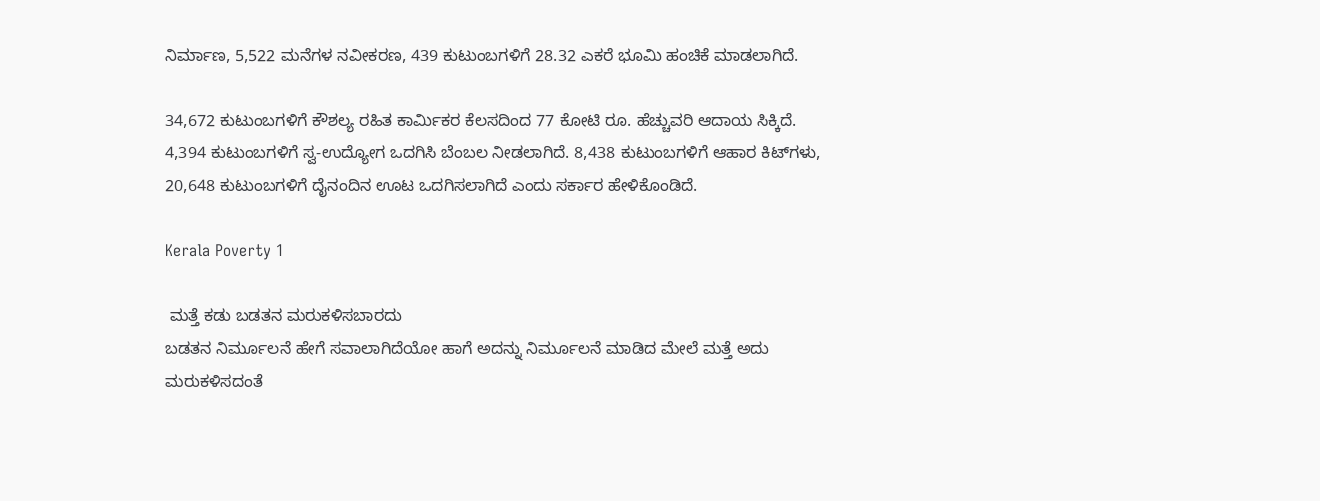ನಿರ್ಮಾಣ, 5,522 ಮನೆಗಳ ನವೀಕರಣ, 439 ಕುಟುಂಬಗಳಿಗೆ 28.32 ಎಕರೆ ಭೂಮಿ ಹಂಚಿಕೆ ಮಾಡಲಾಗಿದೆ.

34,672 ಕುಟುಂಬಗಳಿಗೆ ಕೌಶಲ್ಯ ರಹಿತ ಕಾರ್ಮಿಕರ ಕೆಲಸದಿಂದ 77 ಕೋಟಿ ರೂ. ಹೆಚ್ಚುವರಿ ಆದಾಯ ಸಿಕ್ಕಿದೆ. 4,394 ಕುಟುಂಬಗಳಿಗೆ ಸ್ವ-ಉದ್ಯೋಗ ಒದಗಿಸಿ ಬೆಂಬಲ ನೀಡಲಾಗಿದೆ. 8,438 ಕುಟುಂಬಗಳಿಗೆ ಆಹಾರ ಕಿಟ್‌ಗಳು, 20,648 ಕುಟುಂಬಗಳಿಗೆ ದೈನಂದಿನ ಊಟ ಒದಗಿಸಲಾಗಿದೆ ಎಂದು ಸರ್ಕಾರ ಹೇಳಿಕೊಂಡಿದೆ.

Kerala Poverty 1

 ಮತ್ತೆ ಕಡು ಬಡತನ ಮರುಕಳಿಸಬಾರದು
ಬಡತನ ನಿರ್ಮೂಲನೆ ಹೇಗೆ ಸವಾಲಾಗಿದೆಯೋ ಹಾಗೆ ಅದನ್ನು ನಿರ್ಮೂಲನೆ ಮಾಡಿದ ಮೇಲೆ ಮತ್ತೆ ಅದು ಮರುಕಳಿಸದಂತೆ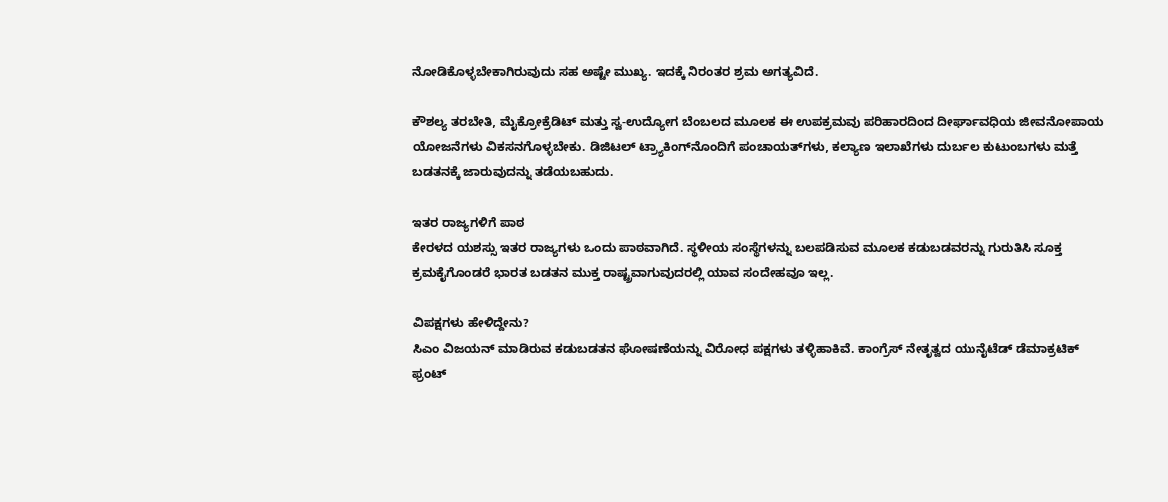ನೋಡಿಕೊಳ್ಳಬೇಕಾಗಿರುವುದು ಸಹ ಅಷ್ಟೇ ಮುಖ್ಯ. ಇದಕ್ಕೆ ನಿರಂತರ ಶ್ರಮ ಅಗತ್ಯವಿದೆ.

ಕೌಶಲ್ಯ ತರಬೇತಿ, ಮೈಕ್ರೋಕ್ರೆಡಿಟ್ ಮತ್ತು ಸ್ವ-ಉದ್ಯೋಗ ಬೆಂಬಲದ ಮೂಲಕ ಈ ಉಪಕ್ರಮವು ಪರಿಹಾರದಿಂದ ದೀರ್ಘಾವಧಿಯ ಜೀವನೋಪಾಯ ಯೋಜನೆಗಳು ವಿಕಸನಗೊಳ್ಳಬೇಕು. ಡಿಜಿಟಲ್ ಟ್ರ್ಯಾಕಿಂಗ್‌ನೊಂದಿಗೆ ಪಂಚಾಯತ್‌ಗಳು, ಕಲ್ಯಾಣ ಇಲಾಖೆಗಳು ದುರ್ಬಲ ಕುಟುಂಬಗಳು ಮತ್ತೆ ಬಡತನಕ್ಕೆ ಜಾರುವುದನ್ನು ತಡೆಯಬಹುದು.

ಇತರ ರಾಜ್ಯಗಳಿಗೆ ಪಾಠ
ಕೇರಳದ ಯಶಸ್ಸು ಇತರ ರಾಜ್ಯಗಳು ಒಂದು ಪಾಠವಾಗಿದೆ. ಸ್ಥಳೀಯ ಸಂಸ್ಥೆಗಳನ್ನು ಬಲಪಡಿಸುವ ಮೂಲಕ ಕಡುಬಡವರನ್ನು ಗುರುತಿಸಿ ಸೂಕ್ತ ಕ್ರಮಕೈಗೊಂಡರೆ ಭಾರತ ಬಡತನ ಮುಕ್ತ ರಾಷ್ಟ್ರವಾಗುವುದರಲ್ಲಿ ಯಾವ ಸಂದೇಹವೂ ಇಲ್ಲ.

ವಿಪಕ್ಷಗಳು ಹೇಳಿದ್ದೇನು?
ಸಿಎಂ ವಿಜಯನ್‌ ಮಾಡಿರುವ ಕಡುಬಡತನ ಘೋಷಣೆಯನ್ನು ವಿರೋಧ ಪಕ್ಷಗಳು ತಳ್ಳಿಹಾಕಿವೆ. ಕಾಂಗ್ರೆಸ್ ನೇತೃತ್ವದ ಯುನೈಟೆಡ್ ಡೆಮಾಕ್ರಟಿಕ್ ಫ್ರಂಟ್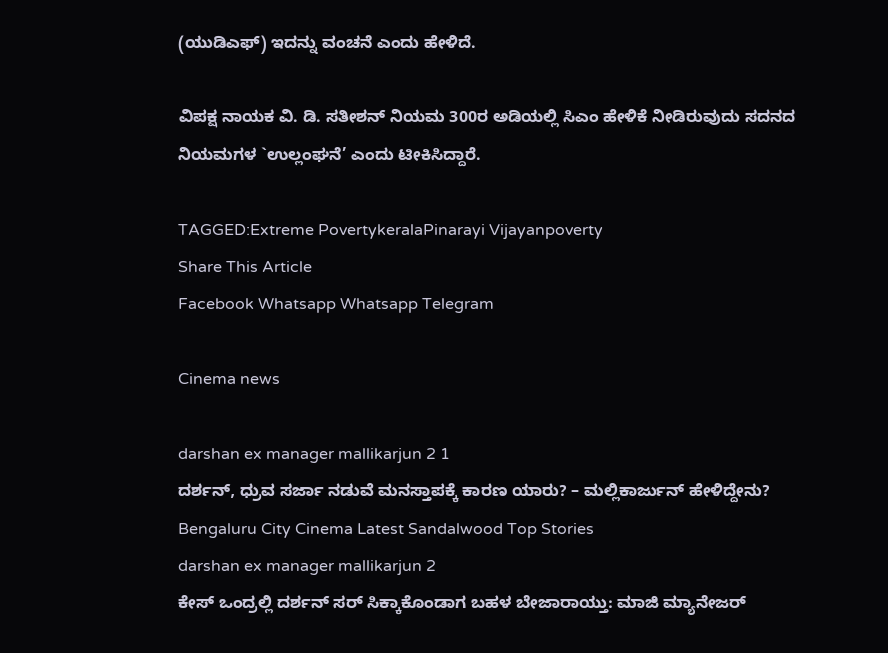(ಯುಡಿಎಫ್) ಇದನ್ನು ವಂಚನೆ ಎಂದು ಹೇಳಿದೆ.

ವಿಪಕ್ಷ ನಾಯಕ ವಿ. ಡಿ. ಸತೀಶನ್ ನಿಯಮ 300ರ ಅಡಿಯಲ್ಲಿ ಸಿಎಂ ಹೇಳಿಕೆ ನೀಡಿರುವುದು ಸದನದ ನಿಯಮಗಳ `ಉಲ್ಲಂಘನೆ’ ಎಂದು ಟೀಕಿಸಿದ್ದಾರೆ.

TAGGED:Extreme PovertykeralaPinarayi Vijayanpoverty
Share This Article
Facebook Whatsapp Whatsapp Telegram

Cinema news

darshan ex manager mallikarjun 2 1
ದರ್ಶನ್‌, ಧ್ರುವ ಸರ್ಜಾ ನಡುವೆ ಮನಸ್ತಾಪಕ್ಕೆ ಕಾರಣ ಯಾರು? – ಮಲ್ಲಿಕಾರ್ಜುನ್‌ ಹೇಳಿದ್ದೇನು?
Bengaluru City Cinema Latest Sandalwood Top Stories
darshan ex manager mallikarjun 2
ಕೇಸ್‌ ಒಂದ್ರಲ್ಲಿ ದರ್ಶನ್‌ ಸರ್‌ ಸಿಕ್ಕಾಕೊಂಡಾಗ ಬಹಳ ಬೇಜಾರಾಯ್ತು: ಮಾಜಿ ಮ್ಯಾನೇಜರ್‌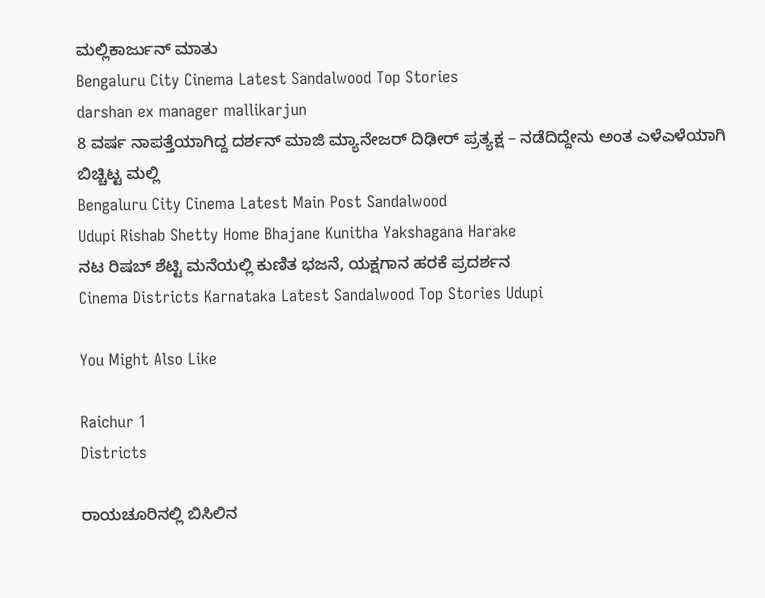ಮಲ್ಲಿಕಾರ್ಜುನ್‌ ಮಾತು
Bengaluru City Cinema Latest Sandalwood Top Stories
darshan ex manager mallikarjun
8 ವರ್ಷ ನಾಪತ್ತೆಯಾಗಿದ್ದ ದರ್ಶನ್‌ ಮಾಜಿ ಮ್ಯಾನೇಜರ್‌ ದಿಢೀರ್‌ ಪ್ರತ್ಯಕ್ಷ – ನಡೆದಿದ್ದೇನು ಅಂತ ಎಳೆಎಳೆಯಾಗಿ ಬಿಚ್ಚಿಟ್ಟ ಮಲ್ಲಿ
Bengaluru City Cinema Latest Main Post Sandalwood
Udupi Rishab Shetty Home Bhajane Kunitha Yakshagana Harake
ನಟ ರಿಷಬ್ ಶೆಟ್ಟಿ ಮನೆಯಲ್ಲಿ ಕುಣಿತ ಭಜನೆ, ಯಕ್ಷಗಾನ ಹರಕೆ ಪ್ರದರ್ಶನ
Cinema Districts Karnataka Latest Sandalwood Top Stories Udupi

You Might Also Like

Raichur 1
Districts

ರಾಯಚೂರಿನಲ್ಲಿ ಬಿಸಿಲಿನ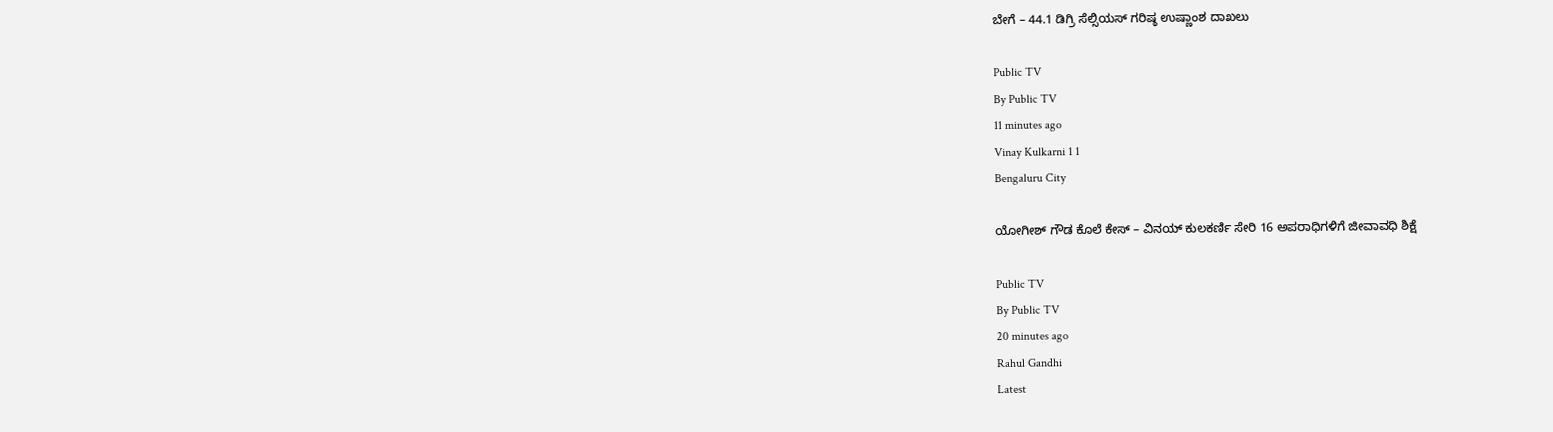ಬೇಗೆ – 44.1 ಡಿಗ್ರಿ ಸೆಲ್ಸಿಯಸ್ ಗರಿಷ್ಠ ಉಷ್ಣಾಂಶ ದಾಖಲು

Public TV
By Public TV
11 minutes ago
Vinay Kulkarni 1 1
Bengaluru City

ಯೋಗೀಶ್‌ ಗೌಡ ಕೊಲೆ ಕೇಸ್‌ – ವಿನಯ್‌ ಕುಲಕರ್ಣಿ ಸೇರಿ 16 ಅಪರಾಧಿಗಳಿಗೆ ಜೀವಾವಧಿ ಶಿಕ್ಷೆ

Public TV
By Public TV
20 minutes ago
Rahul Gandhi
Latest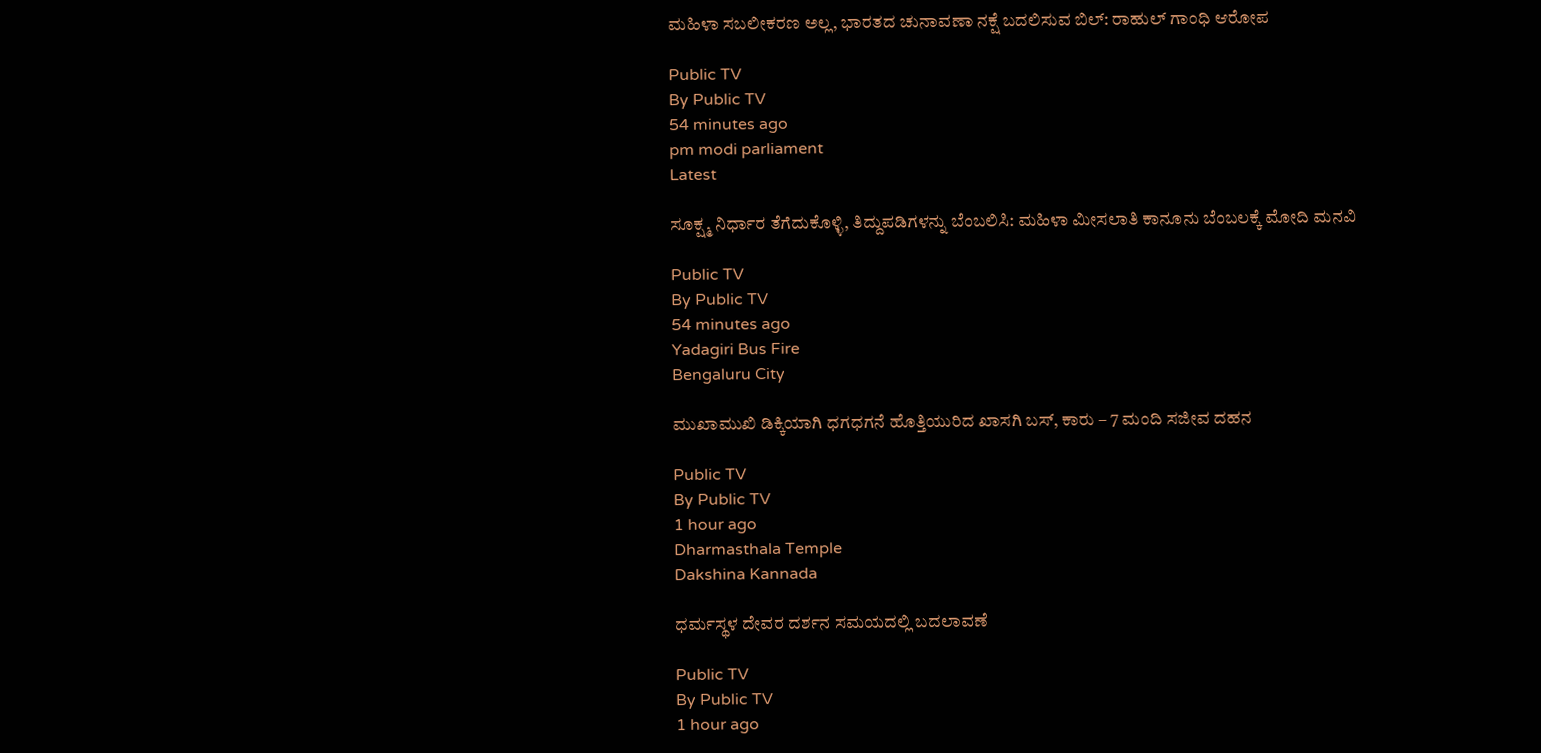ಮಹಿಳಾ ಸಬಲೀಕರಣ ಅಲ್ಲ, ಭಾರತದ ಚುನಾವಣಾ ನಕ್ಷೆ ಬದಲಿಸುವ ಬಿಲ್: ರಾಹುಲ್ ಗಾಂಧಿ ಆರೋಪ

Public TV
By Public TV
54 minutes ago
pm modi parliament
Latest

ಸೂಕ್ಷ್ಮ ನಿರ್ಧಾರ ತೆಗೆದುಕೊಳ್ಳಿ, ತಿದ್ದುಪಡಿಗಳನ್ನು ಬೆಂಬಲಿಸಿ: ಮಹಿಳಾ ಮೀಸಲಾತಿ ಕಾನೂನು ಬೆಂಬಲಕ್ಕೆ ಮೋದಿ ಮನವಿ

Public TV
By Public TV
54 minutes ago
Yadagiri Bus Fire
Bengaluru City

ಮುಖಾಮುಖಿ ಡಿಕ್ಕಿಯಾಗಿ ಧಗಧಗನೆ ಹೊತ್ತಿಯುರಿದ ಖಾಸಗಿ ಬಸ್‌, ಕಾರು – 7 ಮಂದಿ ಸಜೀವ ದಹನ

Public TV
By Public TV
1 hour ago
Dharmasthala Temple
Dakshina Kannada

ಧರ್ಮಸ್ಥಳ ದೇವರ ದರ್ಶನ ಸಮಯದಲ್ಲಿ ಬದಲಾವಣೆ

Public TV
By Public TV
1 hour ago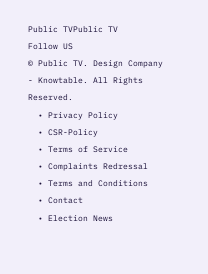Public TVPublic TV
Follow US
© Public TV. Design Company - Knowtable. All Rights Reserved.
  • Privacy Policy
  • CSR-Policy
  • Terms of Service
  • Complaints Redressal
  • Terms and Conditions
  • Contact
  • Election News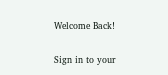Welcome Back!

Sign in to your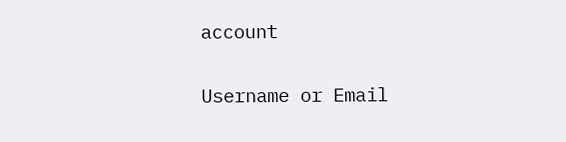account

Username or Email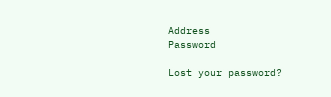Address
Password

Lost your password?